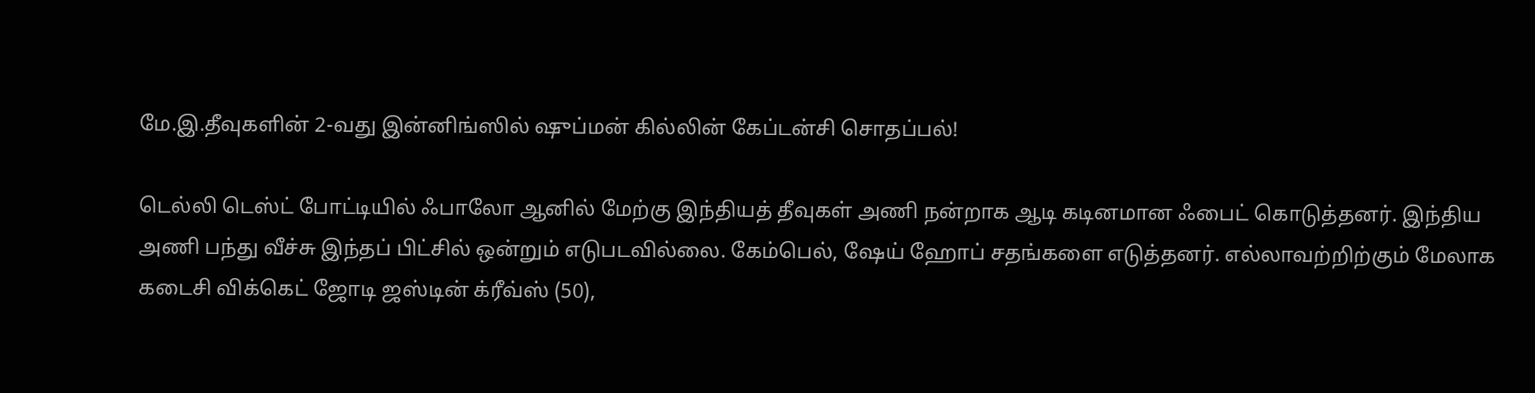மே.இ.தீவுகளின் 2-வது இன்னிங்ஸில் ஷுப்மன் கில்லின் கேப்டன்சி சொதப்பல்!

டெல்லி டெஸ்ட் போட்டியில் ஃபாலோ ஆனில் மேற்கு இந்தியத் தீவுகள் அணி நன்றாக ஆடி கடினமான ஃபைட் கொடுத்தனர். இந்திய அணி பந்து வீச்சு இந்தப் பிட்சில் ஒன்றும் எடுபடவில்லை. கேம்பெல், ஷேய் ஹோப் சதங்களை எடுத்தனர். எல்லாவற்றிற்கும் மேலாக கடைசி விக்கெட் ஜோடி ஜஸ்டின் க்ரீவ்ஸ் (50),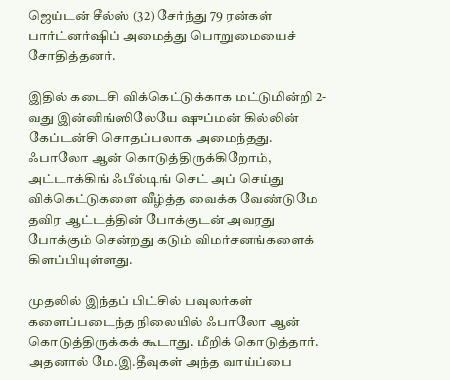ஜெய்டன் சீல்ஸ் (32) சேர்ந்து 79 ரன்கள் பார்ட்னர்ஷிப் அமைத்து பொறுமையைச் சோதித்தனர்.

இதில் கடைசி விக்கெட்டுக்காக மட்டுமின்றி 2-வது இன்னிங்ஸிலேயே ஷுப்மன் கில்லின் கேப்டன்சி சொதப்பலாக அமைந்தது. ஃபாலோ ஆன் கொடுத்திருக்கிறோம், அட்டாக்கிங் ஃபீல்டிங் செட் அப் செய்து விக்கெட்டுகளை வீழ்த்த வைக்க வேண்டுமே தவிர ஆட்டத்தின் போக்குடன் அவரது போக்கும் சென்றது கடும் விமர்சனங்களைக் கிளப்பியுள்ளது.

முதலில் இந்தப் பிட்சில் பவுலர்கள் களைப்படைந்த நிலையில் ஃபாலோ ஆன் கொடுத்திருக்கக் கூடாது. மீறிக் கொடுத்தார். அதனால் மே.இ.தீவுகள் அந்த வாய்ப்பை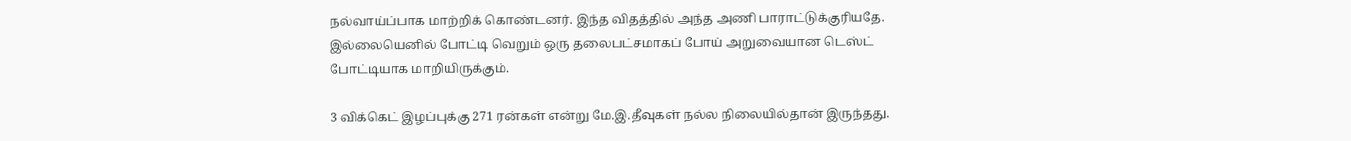நல்வாய்ப்பாக மாற்றிக் கொண்டனர். இந்த விதத்தில் அந்த அணி பாராட்டுக்குரியதே. இல்லையெனில் போட்டி வெறும் ஒரு தலைபட்சமாகப் போய் அறுவையான டெஸ்ட் போட்டியாக மாறியிருக்கும்.

3 விக்கெட் இழப்புக்கு 271 ரன்கள் என்று மே.இ.தீவுகள் நல்ல நிலையில்தான் இருந்தது.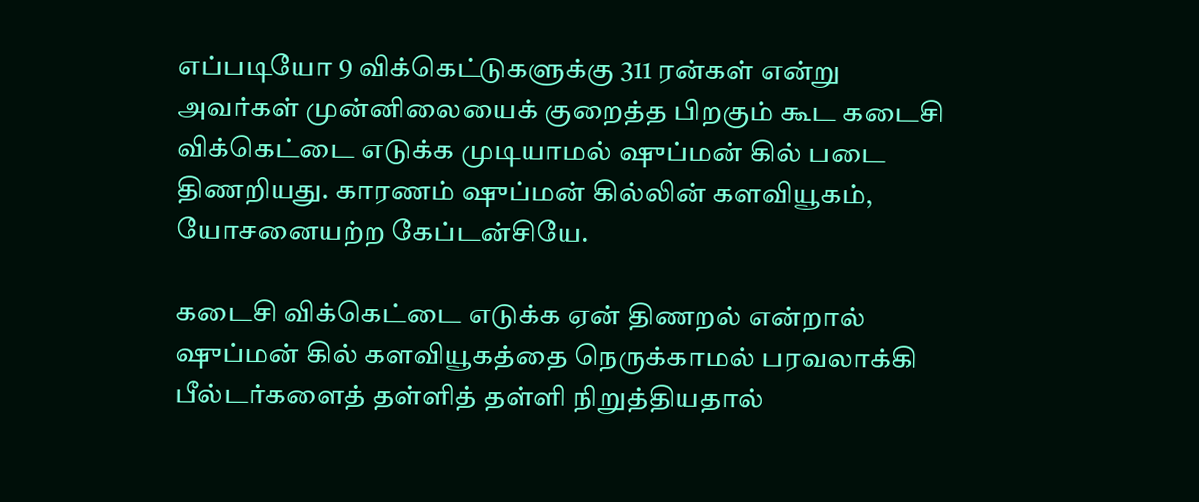எப்படியோ 9 விக்கெட்டுகளுக்கு 311 ரன்கள் என்று அவர்கள் முன்னிலையைக் குறைத்த பிறகும் கூட கடைசி விக்கெட்டை எடுக்க முடியாமல் ஷுப்மன் கில் படை திணறியது. காரணம் ஷுப்மன் கில்லின் களவியூகம், யோசனையற்ற கேப்டன்சியே.

கடைசி விக்கெட்டை எடுக்க ஏன் திணறல் என்றால் ஷுப்மன் கில் களவியூகத்தை நெருக்காமல் பரவலாக்கி பீல்டர்களைத் தள்ளித் தள்ளி நிறுத்தியதால்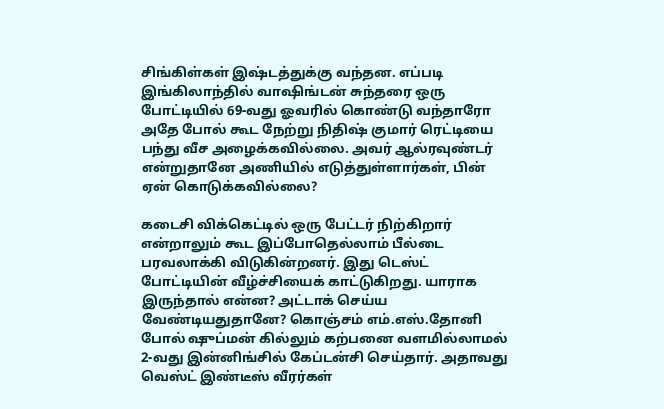சிங்கிள்கள் இஷ்டத்துக்கு வந்தன. எப்படி இங்கிலாந்தில் வாஷிங்டன் சுந்தரை ஒரு போட்டியில் 69-வது ஓவரில் கொண்டு வந்தாரோ அதே போல் கூட நேற்று நிதிஷ் குமார் ரெட்டியை பந்து வீச அழைக்கவில்லை. அவர் ஆல்ரவுண்டர் என்றுதானே அணியில் எடுத்துள்ளார்கள், பின் ஏன் கொடுக்கவில்லை?

கடைசி விக்கெட்டில் ஒரு பேட்டர் நிற்கிறார் என்றாலும் கூட இப்போதெல்லாம் பீல்டை பரவலாக்கி விடுகின்றனர். இது டெஸ்ட் போட்டியின் வீழ்ச்சியைக் காட்டுகிறது. யாராக இருந்தால் என்ன? அட்டாக் செய்ய வேண்டியதுதானே? கொஞ்சம் எம்.எஸ்.தோனி போல் ஷுப்மன் கில்லும் கற்பனை வளமில்லாமல் 2-வது இன்னிங்சில் கேப்டன்சி செய்தார். அதாவது வெஸ்ட் இண்டீஸ் வீரர்கள்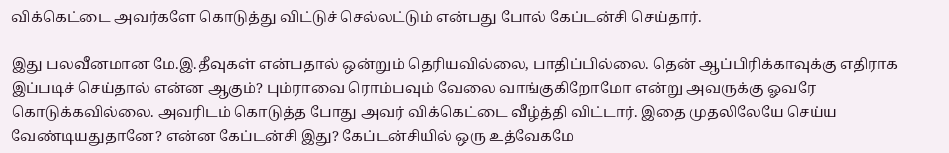விக்கெட்டை அவர்களே கொடுத்து விட்டுச் செல்லட்டும் என்பது போல் கேப்டன்சி செய்தார்.

இது பலவீனமான மே.இ.தீவுகள் என்பதால் ஒன்றும் தெரியவில்லை, பாதிப்பில்லை. தென் ஆப்பிரிக்காவுக்கு எதிராக இப்படிச் செய்தால் என்ன ஆகும்? பும்ராவை ரொம்பவும் வேலை வாங்குகிறோமோ என்று அவருக்கு ஓவரே கொடுக்கவில்லை. அவரிடம் கொடுத்த போது அவர் விக்கெட்டை வீழ்த்தி விட்டார். இதை முதலிலேயே செய்ய வேண்டியதுதானே? என்ன கேப்டன்சி இது? கேப்டன்சியில் ஒரு உத்வேகமே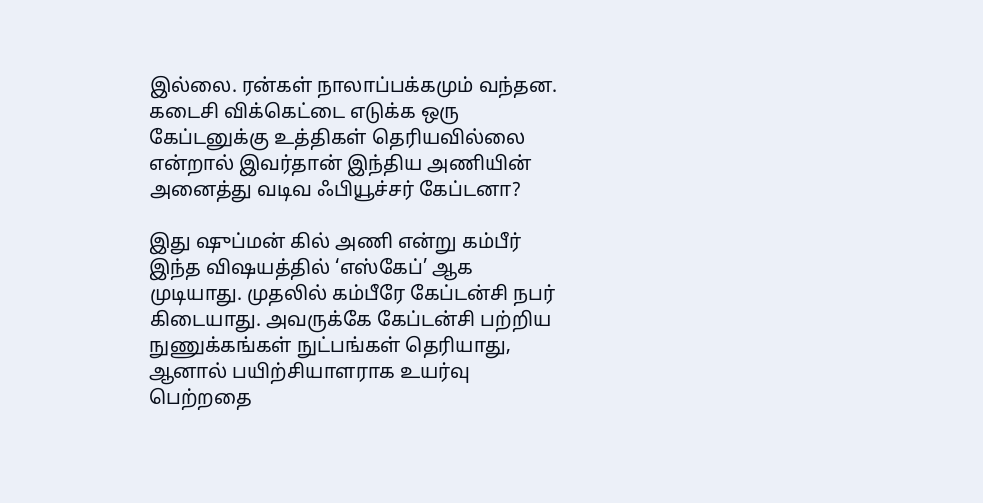இல்லை. ரன்கள் நாலாப்பக்கமும் வந்தன. கடைசி விக்கெட்டை எடுக்க ஒரு கேப்டனுக்கு உத்திகள் தெரியவில்லை என்றால் இவர்தான் இந்திய அணியின் அனைத்து வடிவ ஃபியூச்சர் கேப்டனா?

இது ஷுப்மன் கில் அணி என்று கம்பீர் இந்த விஷயத்தில் ‘எஸ்கேப்’ ஆக முடியாது. முதலில் கம்பீரே கேப்டன்சி நபர் கிடையாது. அவருக்கே கேப்டன்சி பற்றிய நுணுக்கங்கள் நுட்பங்கள் தெரியாது, ஆனால் பயிற்சியாளராக உயர்வு பெற்றதை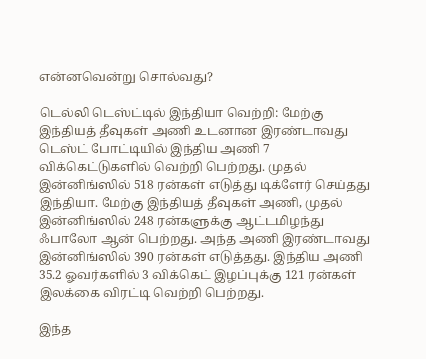என்னவென்று சொல்வது?

டெல்லி டெஸ்ட்டில் இந்தியா வெற்றி: மேற்கு இந்தியத் தீவுகள் அணி உடனான இரண்டாவது டெஸ்ட் போட்டியில் இந்திய அணி 7 விக்கெட்டுகளில் வெற்றி பெற்றது. முதல் இன்னிங்ஸில் 518 ரன்கள் எடுத்து டிக்ளேர் செய்தது இந்தியா. மேற்கு இந்தியத் தீவுகள் அணி, முதல் இன்னிங்ஸில் 248 ரன்களுக்கு ஆட்டமிழந்து ஃபாலோ ஆன் பெற்றது. அந்த அணி இரண்டாவது இன்னிங்ஸில் 390 ரன்கள் எடுத்தது. இந்திய அணி 35.2 ஓவர்களில் 3 விக்கெட் இழப்புக்கு 121 ரன்கள் இலக்கை விரட்டி வெற்றி பெற்றது.

இந்த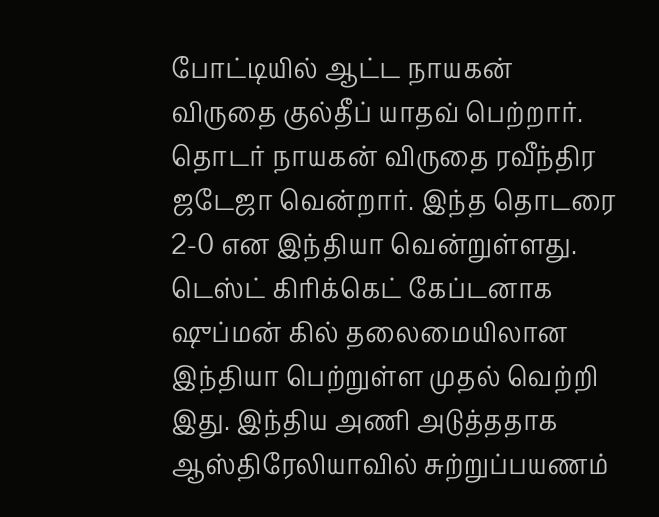போட்டியில் ஆட்ட நாயகன் விருதை குல்தீப் யாதவ் பெற்றார். தொடர் நாயகன் விருதை ரவீந்திர ஜடேஜா வென்றார். இந்த தொடரை 2-0 என இந்தியா வென்றுள்ளது. டெஸ்ட் கிரிக்கெட் கேப்டனாக ஷுப்மன் கில் தலைமையிலான இந்தியா பெற்றுள்ள முதல் வெற்றி இது. இந்திய அணி அடுத்ததாக ஆஸ்திரேலியாவில் சுற்றுப்பயணம்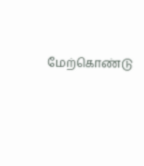மேற்கொண்டு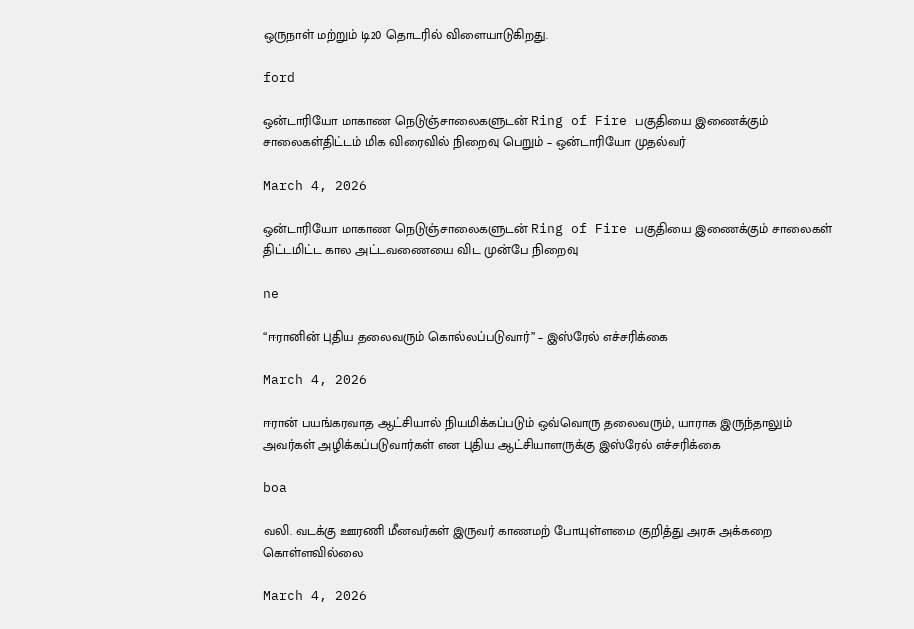ஒருநாள் மற்றும் டி20 தொடரில் விளையாடுகிறது.

ford

ஒன்டாரியோ மாகாண நெடுஞ்சாலைகளுடன் Ring of Fire பகுதியை இணைக்கும் சாலைகள்திட்டம் மிக விரைவில் நிறைவு பெறும் – ஒன்டாரியோ முதல்வர்

March 4, 2026

ஒன்டாரியோ மாகாண நெடுஞ்சாலைகளுடன் Ring of Fire பகுதியை இணைக்கும் சாலைகள் திட்டமிட்ட கால அட்டவணையை விட முன்பே நிறைவு

ne

“ஈரானின் புதிய தலைவரும் கொல்லப்படுவார்” – இஸ்‌ரேல் எச்சரிக்கை

March 4, 2026

ஈரான் பயங்கரவாத ஆட்சியால் நியமிக்கப்படும் ஒவ்வொரு தலைவரும், யாராக இருந்தாலும் அவர்கள் அழிக்கப்படுவார்கள் என புதிய ஆட்சியாளருக்கு இஸ்‌ரேல் எச்சரிக்கை

boa

வலி. வடக்கு ஊரணி மீனவர்கள் இருவர் காணமற் போயுள்ளமை குறித்து அரசு அக்கறை கொள்ளவில்லை

March 4, 2026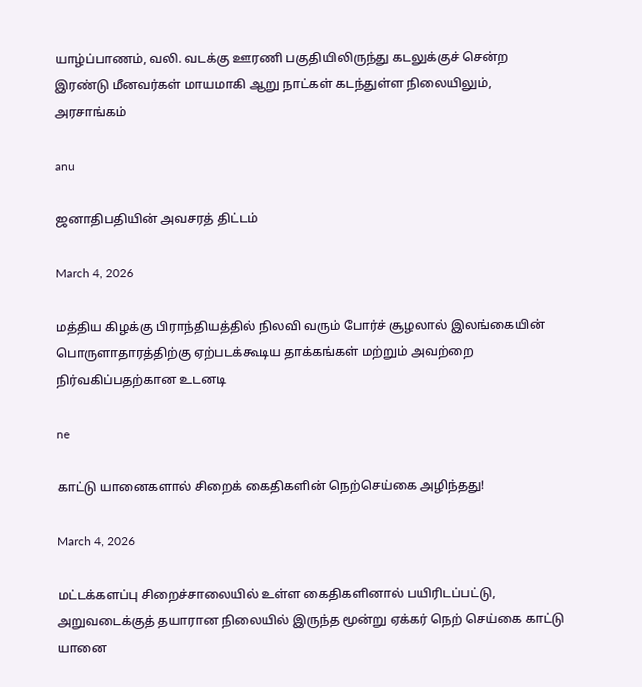யாழ்ப்பாணம், வலி. வடக்கு ஊரணி பகுதியிலிருந்து கடலுக்குச் சென்ற இரண்டு மீனவர்கள் மாயமாகி ஆறு நாட்கள் கடந்துள்ள நிலையிலும், அரசாங்கம்

anu

ஜனாதிபதியின் அவசரத் திட்டம்

March 4, 2026

மத்திய கிழக்கு பிராந்தியத்தில் நிலவி வரும் போர்ச் சூழலால் இலங்கையின் பொருளாதாரத்திற்கு ஏற்படக்கூடிய தாக்கங்கள் மற்றும் அவற்றை நிர்வகிப்பதற்கான உடனடி

ne

காட்டு யானைகளால் சிறைக் கைதிகளின் நெற்செய்கை அழிந்தது!

March 4, 2026

மட்டக்களப்பு சிறைச்சாலையில் உள்ள கைதிகளினால் பயிரிடப்பட்டு, அறுவடைக்குத் தயாரான நிலையில் இருந்த மூன்று ஏக்கர் நெற் செய்கை காட்டு யானை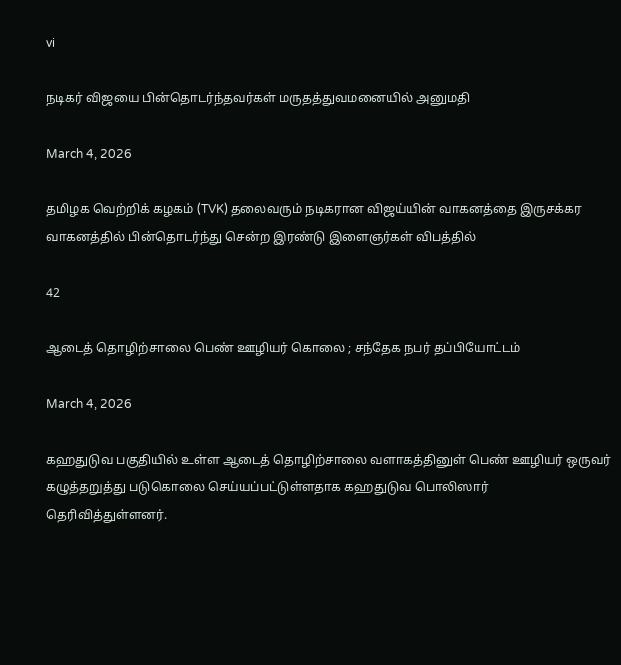vi

நடிகர் விஜயை பின்தொடர்ந்தவர்கள் மருதத்துவமனையில் அனுமதி

March 4, 2026

தமிழக வெற்றிக் கழகம் (TVK) தலைவரும் நடிகரான விஜய்யின் வாகனத்தை இருசக்கர வாகனத்தில் பின்தொடர்ந்து சென்ற இரண்டு இளைஞர்கள் விபத்தில்

42

ஆடைத் தொழிற்சாலை பெண் ஊழியர் கொலை ; சந்தேக நபர் தப்பியோட்டம்

March 4, 2026

கஹதுடுவ பகுதியில் உள்ள ஆடைத் தொழிற்சாலை வளாகத்தினுள் பெண் ஊழியர் ஒருவர் கழுத்தறுத்து படுகொலை செய்யப்பட்டுள்ளதாக கஹதுடுவ பொலிஸார் தெரிவித்துள்ளனர்.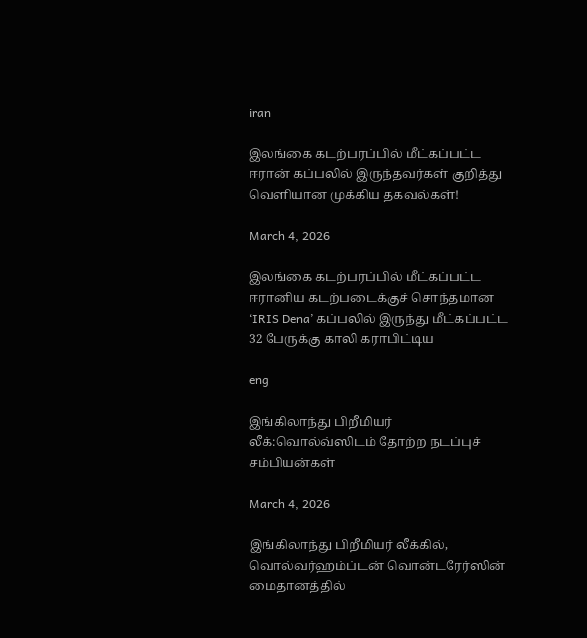iran

இலங்கை கடற்பரப்பில் மீட்கப்பட்ட ஈரான் கப்பலில் இருந்தவர்கள் குறித்து வெளியான முக்கிய தகவல்கள்!

March 4, 2026

இலங்கை கடற்பரப்பில் மீட்கப்பட்ட ஈரானிய கடற்படைக்குச் சொந்தமான ‘IRIS Dena’ கப்பலில் இருந்து மீட்கப்பட்ட 32 பேருக்கு காலி கராபிட்டிய

eng

இங்கிலாந்து பிறீமியர் லீக்:வொல்வ்ஸிடம் தோற்ற நடப்புச் சம்பியன்கள்

March 4, 2026

இங்கிலாந்து பிறீமியர் லீக்கில், வொல்வர்ஹம்ப்டன் வொன்டரேர்ஸின் மைதானத்தில்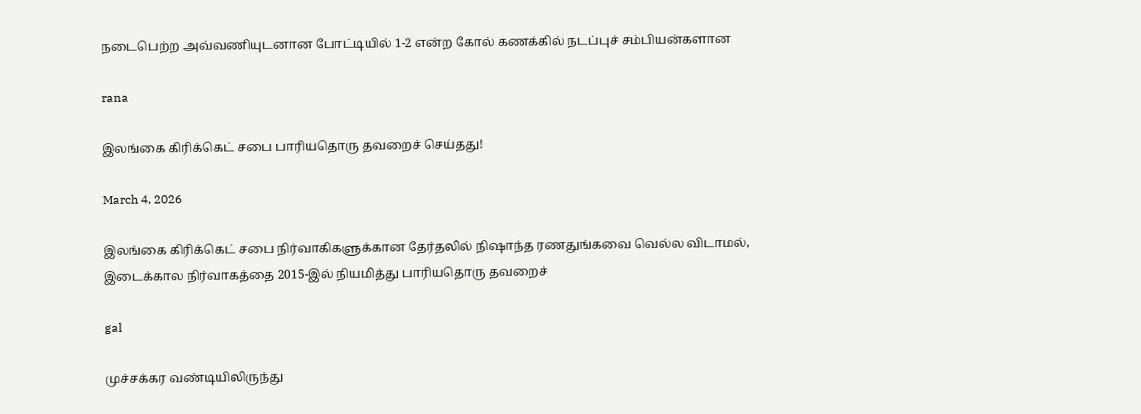நடைபெற்ற அவ்வணியுடனான போட்டியில் 1-2 என்ற கோல் கணக்கில் நடப்புச் சம்பியன்களான

rana

இலங்கை கிரிக்கெட் சபை பாரியதொரு தவறைச் செய்தது!

March 4, 2026

இலங்கை கிரிக்கெட் சபை நிர்வாகிகளுக்கான தேர்தலில் நிஷாந்த ரணதுங்கவை வெல்ல விடாமல், இடைக்கால நிர்வாகத்தை 2015-இல் நியமித்து பாரியதொரு தவறைச்

gal

முச்சக்கர வண்டியிலிருந்து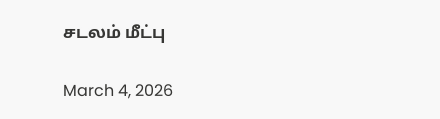சடலம் மீட்பு

March 4, 2026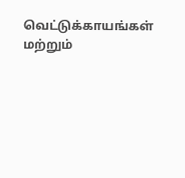வெட்டுக்காயங்கள் மற்றும்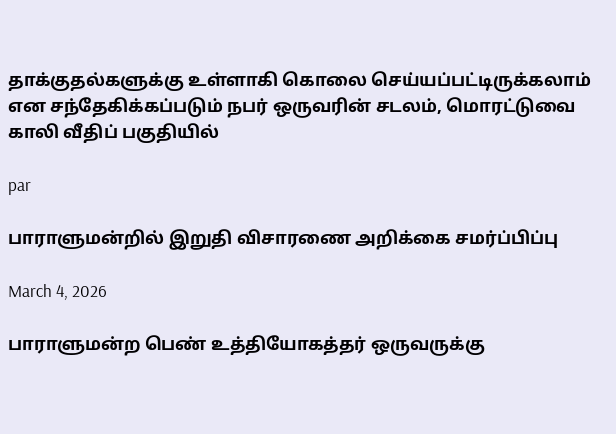தாக்குதல்களுக்கு உள்ளாகி கொலை செய்யப்பட்டிருக்கலாம் என சந்தேகிக்கப்படும் நபர் ஒருவரின் சடலம், மொரட்டுவை காலி வீதிப் பகுதியில்

par

பாராளுமன்றில் இறுதி விசாரணை அறிக்கை சமர்ப்பிப்பு

March 4, 2026

பாராளுமன்ற பெண் உத்தியோகத்தர் ஒருவருக்கு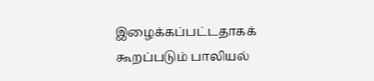இழைக்கப்பட்டதாகக் கூறப்படும் பாலியல்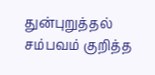துன்புறுத்தல் சம்பவம் குறித்த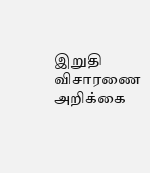இறுதி விசாரணை அறிக்கை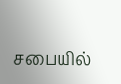சபையில்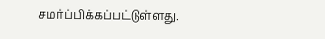சமர்ப்பிக்கப்பட்டுள்ளது.